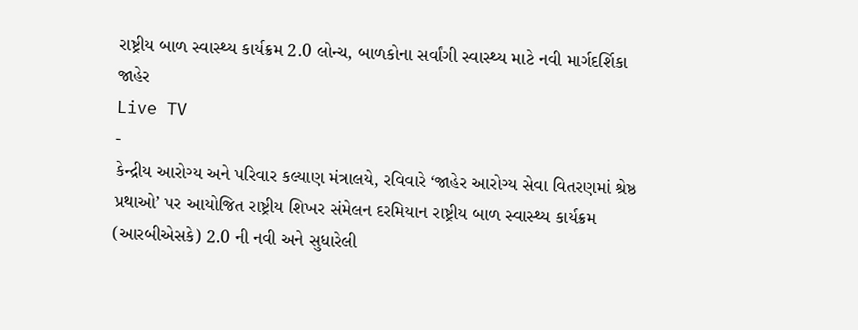રાષ્ટ્રીય બાળ સ્વાસ્થ્ય કાર્યક્રમ 2.0 લોન્ચ, બાળકોના સર્વાંગી સ્વાસ્થ્ય માટે નવી માર્ગદર્શિકા જાહેર
Live TV
-
કેન્દ્રીય આરોગ્ય અને પરિવાર કલ્યાણ મંત્રાલયે, રવિવારે ‘જાહેર આરોગ્ય સેવા વિતરણમાં શ્રેષ્ઠ પ્રથાઓ’ પર આયોજિત રાષ્ટ્રીય શિખર સંમેલન દરમિયાન રાષ્ટ્રીય બાળ સ્વાસ્થ્ય કાર્યક્રમ (આરબીએસકે) 2.0 ની નવી અને સુધારેલી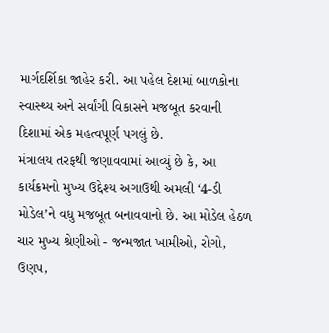માર્ગદર્શિકા જાહેર કરી. આ પહેલ દેશમાં બાળકોના સ્વાસ્થ્ય અને સર્વાંગી વિકાસને મજબૂત કરવાની દિશામાં એક મહત્વપૂર્ણ પગલું છે.
મંત્રાલય તરફથી જણાવવામાં આવ્યું છે કે, આ કાર્યક્રમનો મુખ્ય ઉદ્દેશ્ય અગાઉથી અમલી ‘4-ડી મોડેલ’ને વધુ મજબૂત બનાવવાનો છે. આ મોડેલ હેઠળ ચાર મુખ્ય શ્રેણીઓ - જન્મજાત ખામીઓ, રોગો, ઉણપ,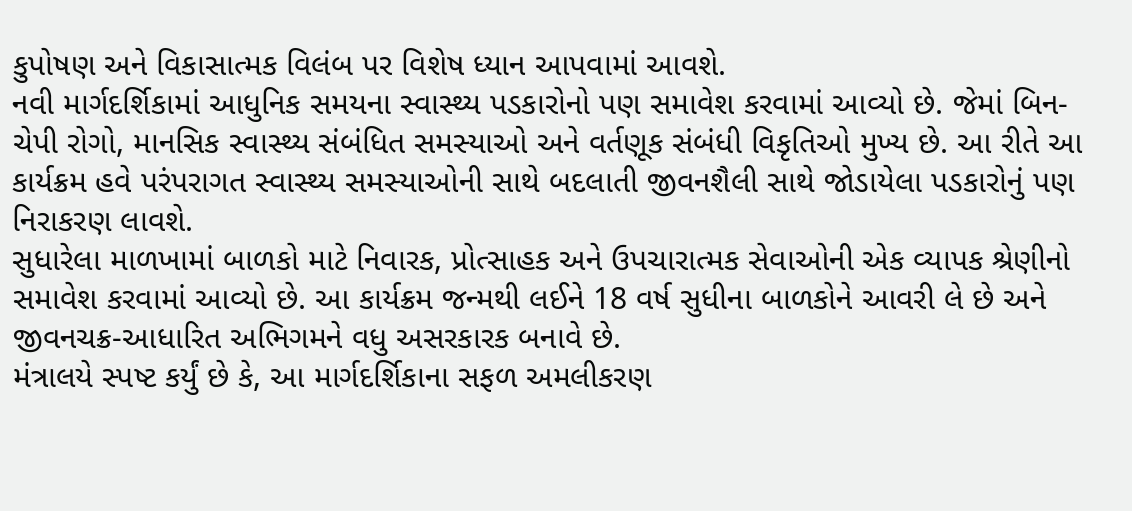કુપોષણ અને વિકાસાત્મક વિલંબ પર વિશેષ ધ્યાન આપવામાં આવશે.
નવી માર્ગદર્શિકામાં આધુનિક સમયના સ્વાસ્થ્ય પડકારોનો પણ સમાવેશ કરવામાં આવ્યો છે. જેમાં બિન-ચેપી રોગો, માનસિક સ્વાસ્થ્ય સંબંધિત સમસ્યાઓ અને વર્તણૂક સંબંધી વિકૃતિઓ મુખ્ય છે. આ રીતે આ કાર્યક્રમ હવે પરંપરાગત સ્વાસ્થ્ય સમસ્યાઓની સાથે બદલાતી જીવનશૈલી સાથે જોડાયેલા પડકારોનું પણ નિરાકરણ લાવશે.
સુધારેલા માળખામાં બાળકો માટે નિવારક, પ્રોત્સાહક અને ઉપચારાત્મક સેવાઓની એક વ્યાપક શ્રેણીનો સમાવેશ કરવામાં આવ્યો છે. આ કાર્યક્રમ જન્મથી લઈને 18 વર્ષ સુધીના બાળકોને આવરી લે છે અને જીવનચક્ર-આધારિત અભિગમને વધુ અસરકારક બનાવે છે.
મંત્રાલયે સ્પષ્ટ કર્યું છે કે, આ માર્ગદર્શિકાના સફળ અમલીકરણ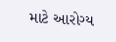માટે આરોગ્ય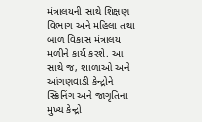મંત્રાલયની સાથે શિક્ષણ વિભાગ અને મહિલા તથા બાળ વિકાસ મંત્રાલય મળીને કાર્ય કરશે. આ સાથે જ, શાળાઓ અને આંગણવાડી કેન્દ્રોને સ્ક્રિનિંગ અને જાગૃતિના મુખ્ય કેન્દ્રો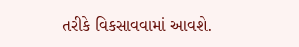તરીકે વિકસાવવામાં આવશે.